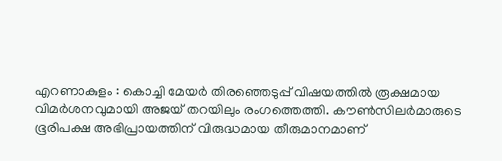എറണാകുളം : കൊച്ചി മേയർ തിരഞ്ഞെടുപ്പ് വിഷയത്തിൽ രൂക്ഷമായ വിമർശനവുമായി അജയ് തറയിലും രംഗത്തെത്തി. കൗൺസിലർമാരുടെ ഭൂരിപക്ഷ അഭിപ്രായത്തിന് വിരുദ്ധമായ തീരുമാനമാണ്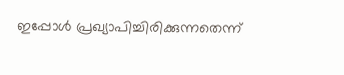ഇപ്പോൾ പ്രഖ്യാപിച്ചിരിക്കുന്നതെന്ന്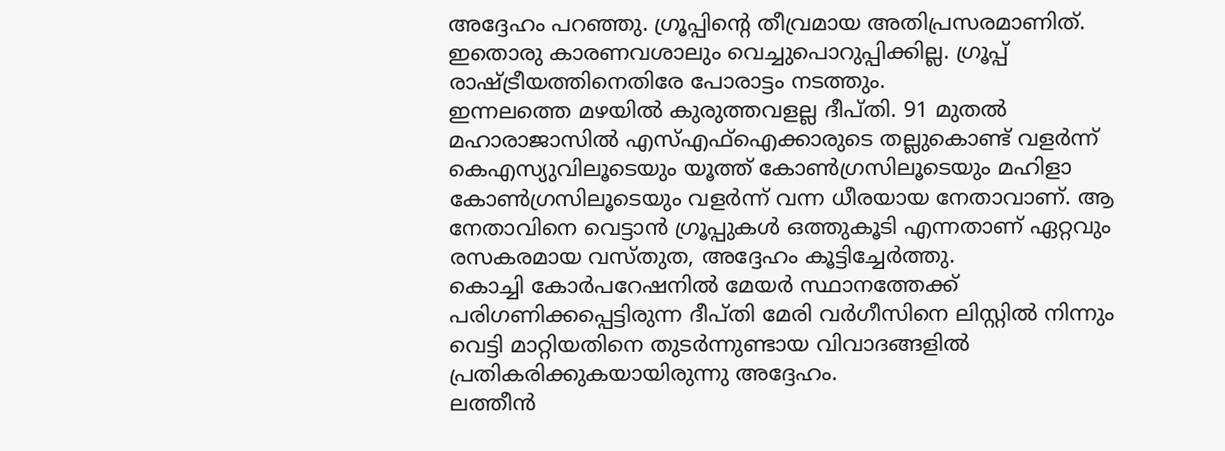അദ്ദേഹം പറഞ്ഞു. ഗ്രൂപ്പിന്റെ തീവ്രമായ അതിപ്രസരമാണിത്. ഇതൊരു കാരണവശാലും വെച്ചുപൊറുപ്പിക്കില്ല. ഗ്രൂപ്പ് രാഷ്ട്രീയത്തിനെതിരേ പോരാട്ടം നടത്തും.
ഇന്നലത്തെ മഴയിൽ കുരുത്തവളല്ല ദീപ്തി. 91 മുതൽ മഹാരാജാസിൽ എസ്എഫ്ഐക്കാരുടെ തല്ലുകൊണ്ട് വളർന്ന് കെഎസ്യുവിലൂടെയും യൂത്ത് കോൺഗ്രസിലൂടെയും മഹിളാ കോൺഗ്രസിലൂടെയും വളർന്ന് വന്ന ധീരയായ നേതാവാണ്. ആ നേതാവിനെ വെട്ടാൻ ഗ്രൂപ്പുകൾ ഒത്തുകൂടി എന്നതാണ് ഏറ്റവും രസകരമായ വസ്തുത, അദ്ദേഹം കൂട്ടിച്ചേർത്തു.
കൊച്ചി കോർപറേഷനിൽ മേയർ സ്ഥാനത്തേക്ക് പരിഗണിക്കപ്പെട്ടിരുന്ന ദീപ്തി മേരി വർഗീസിനെ ലിസ്റ്റിൽ നിന്നും വെട്ടി മാറ്റിയതിനെ തുടർന്നുണ്ടായ വിവാദങ്ങളിൽ പ്രതികരിക്കുകയായിരുന്നു അദ്ദേഹം.
ലത്തീൻ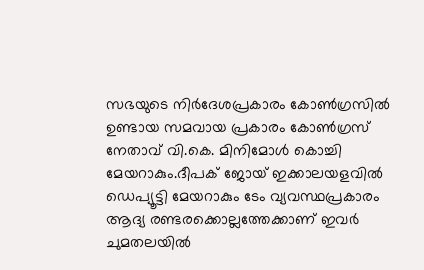സഭയുടെ നിർദേശപ്രകാരം കോൺഗ്രസിൽ ഉണ്ടായ സമവായ പ്രകാരം കോൺഗ്രസ് നേതാവ് വി.കെ. മിനിമോൾ കൊച്ചി മേയറാകും.ദീപക് ജോയ് ഇക്കാലയളവിൽ ഡെപ്യൂട്ടി മേയറാകും ടേം വ്യവസ്ഥപ്രകാരം ആദ്യ രണ്ടരക്കൊല്ലത്തേക്കാണ് ഇവർ ചുമതലയിൽ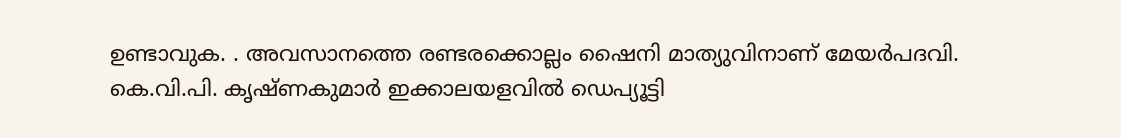ഉണ്ടാവുക. . അവസാനത്തെ രണ്ടരക്കൊല്ലം ഷൈനി മാത്യുവിനാണ് മേയർപദവി. കെ.വി.പി. കൃഷ്ണകുമാർ ഇക്കാലയളവിൽ ഡെപ്യൂട്ടി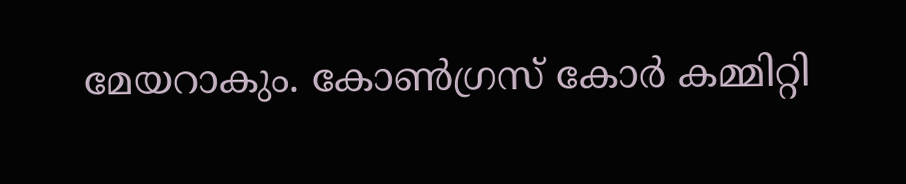മേയറാകും. കോൺഗ്രസ് കോർ കമ്മിറ്റി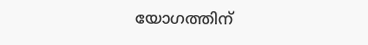യോഗത്തിന്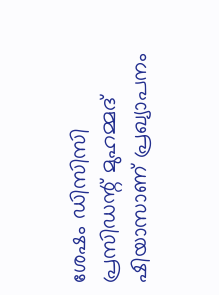ശേഷം ഡിസിസി പ്രസിഡന്റ് മുഹമ്മദ് ഷിയാസാണ് പ്രഖ്യാപനം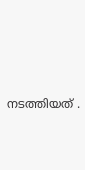നടത്തിയത് .